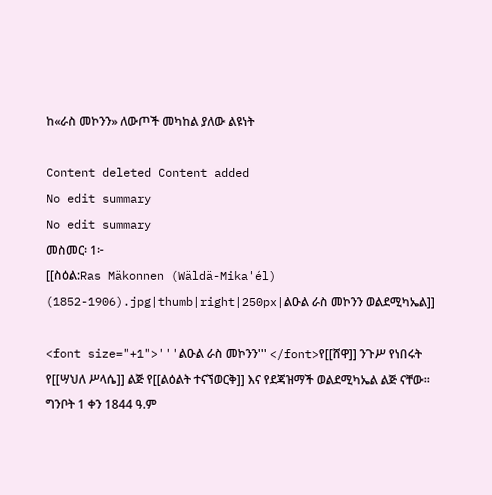ከ«ራስ መኮንን» ለውጦች መካከል ያለው ልዩነት

Content deleted Content added
No edit summary
No edit summary
መስመር፡ 1፦
[[ስዕል:Ras Mäkonnen (Wäldä-Mika'él) (1852-1906).jpg|thumb|right|250px|ልዑል ራስ መኮንን ወልደሚካኤል]]

<font size="+1">'''ልዑል ራስ መኮንን''' </font>የ[[ሸዋ]] ንጉሥ የነበሩት የ[[ሣህለ ሥላሴ]] ልጅ የ[[ልዕልት ተናኘወርቅ]] እና የደጃዝማች ወልደሚካኤል ልጅ ናቸው። ግንቦት 1 ቀን 1844 ዓ.ም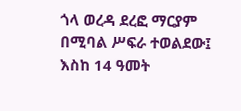ጎላ ወረዳ ደረፎ ማርያም በሚባል ሥፍራ ተወልደው፤ እስከ 14 ዓመት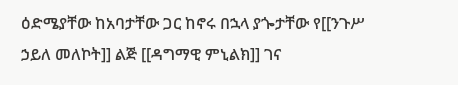ዕድሜያቸው ከአባታቸው ጋር ከኖሩ በኋላ ያጐታቸው የ[[ንጉሥ ኃይለ መለኮት]] ልጅ [[ዳግማዊ ምኒልክ]] ገና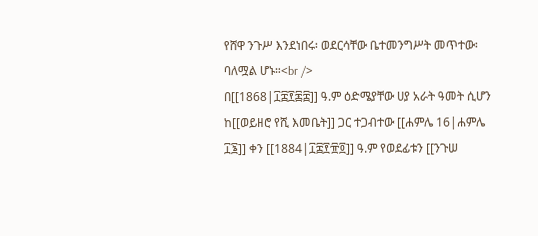የሸዋ ንጉሥ እንደነበሩ፡ ወደርሳቸው ቤተመንግሥት መጥተው፡ ባለሟል ሆኑ።<br />
በ[[1868|፲፰፻፷፰]] ዓ.ም ዕድሜያቸው ሀያ አራት ዓመት ሲሆን ከ[[ወይዘሮ የሺ እመቤት]] ጋር ተጋብተው [[ሐምሌ 16|ሐምሌ ፲፮]] ቀን [[1884|፲፰፻፹፬]] ዓ.ም የወደፊቱን [[ንጉሠ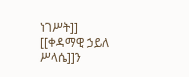ነገሥት]] [[ቀዳማዊ ኃይለ ሥላሴ]]ን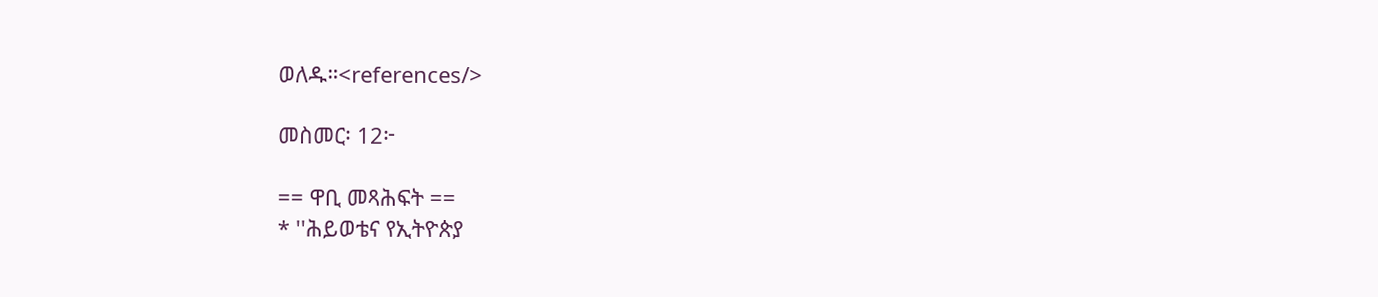ወለዱ።<references/>

መስመር፡ 12፦

== ዋቢ መጻሕፍት ==
* ''ሕይወቴና የኢትዮጵያ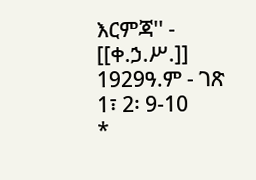እርምጃ'' - [[ቀ.ኃ.ሥ.]] 1929ዓ.ም - ገጽ 1፣ 2፡ 9-10
*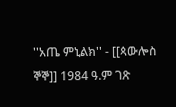''አጤ ምኒልክ'' - [[ጳውሎስ ኞኞ]] 1984 ዓ.ም ገጽ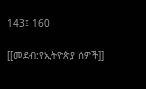143፤ 160

[[መደብ:የኢትዮጵያ ሰዎች]]